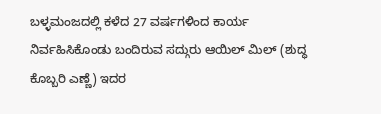ಬಳ್ಳಮಂಜದಲ್ಲಿ ಕಳೆದ 27 ವರ್ಷಗಳಿಂದ ಕಾರ್ಯ ನಿರ್ವಹಿಸಿಕೊಂಡು ಬಂದಿರುವ ಸದ್ಗುರು ಆಯಿಲ್ ಮಿಲ್ (ಶುದ್ಧ ಕೊಬ್ಬರಿ ಎಣ್ಣೆ) ಇದರ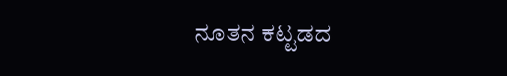ನೂತನ ಕಟ್ಟಡದ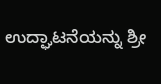ಉದ್ಘಾಟನೆಯನ್ನು ಶ್ರೀ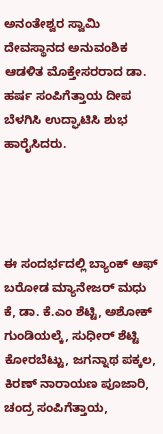ಅನಂತೇಶ್ವರ ಸ್ವಾಮಿ ದೇವಸ್ಥಾನದ ಅನುವಂಶಿಕ ಆಡಳಿತ ಮೊಕ್ತೇಸರರಾದ ಡಾ. ಹರ್ಷ ಸಂಪಿಗೆತ್ತಾಯ ದೀಪ ಬೆಳಗಿಸಿ ಉದ್ಘಾಟಿಸಿ ಶುಭ ಹಾರೈಸಿದರು.




ಈ ಸಂದರ್ಭದಲ್ಲಿ ಬ್ಯಾಂಕ್ ಆಫ್ ಬರೋಡ ಮ್ಯಾನೇಜರ್ ಮಧು ಕೆ, ಡಾ. ಕೆ.ಎಂ ಶೆಟ್ಟಿ, ಅಶೋಕ್ ಗುಂಡಿಯಲ್ಕೆ, ಸುಧೀರ್ ಶೆಟ್ಟಿ ಕೋರಬೆಟ್ಟು, ಜಗನ್ನಾಥ ಪಕ್ಕಲ, ಕಿರಣ್ ನಾರಾಯಣ ಪೂಜಾರಿ, ಚಂದ್ರ ಸಂಪಿಗೆತ್ತಾಯ,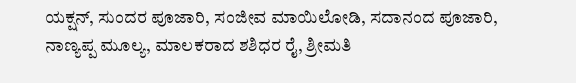ಯಕ್ಷನ್, ಸುಂದರ ಪೂಜಾರಿ, ಸಂಜೀವ ಮಾಯಿಲೋಡಿ, ಸದಾನಂದ ಪೂಜಾರಿ, ನಾಣ್ಯಪ್ಪ ಮೂಲ್ಯ, ಮಾಲಕರಾದ ಶಶಿಧರ ರೈ, ಶ್ರೀಮತಿ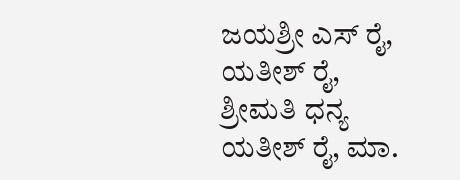ಜಯಶ್ರೀ ಎಸ್ ರೈ, ಯತೀಶ್ ರೈ, ಶ್ರೀಮತಿ ಧನ್ಯ ಯತೀಶ್ ರೈ, ಮಾ.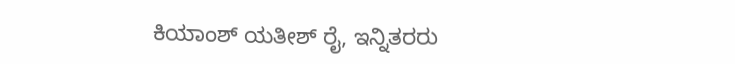ಕಿಯಾಂಶ್ ಯತೀಶ್ ರೈ, ಇನ್ನಿತರರು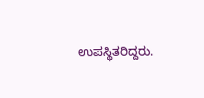ಉಪಸ್ಥಿತರಿದ್ದರು.